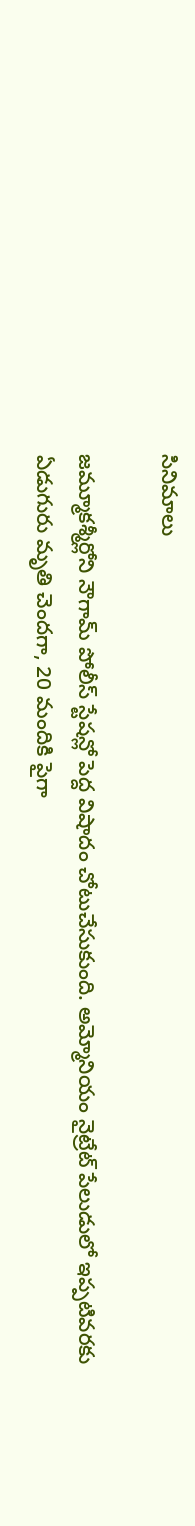సినిమాలు

జమ్మూకశ్మీర్లోని నౌగామ్ పోలీస్ స్టేషన్లో పెద్ద విషాదం చోటుచేసుకుంది. అమ్మోనియం నైట్రేట్ పేలుడులో ఇప్పటివరకు ఏడుగురు మృతి చెందగా, 20 మందికి పైగా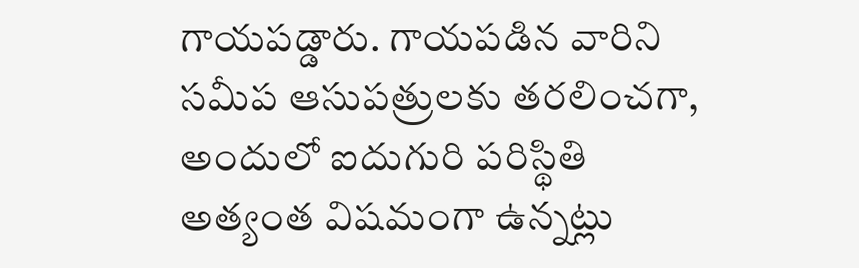గాయపడ్డారు. గాయపడిన వారిని సమీప ఆసుపత్రులకు తరలించగా, అందులో ఐదుగురి పరిస్థితి అత్యంత విషమంగా ఉన్నట్లు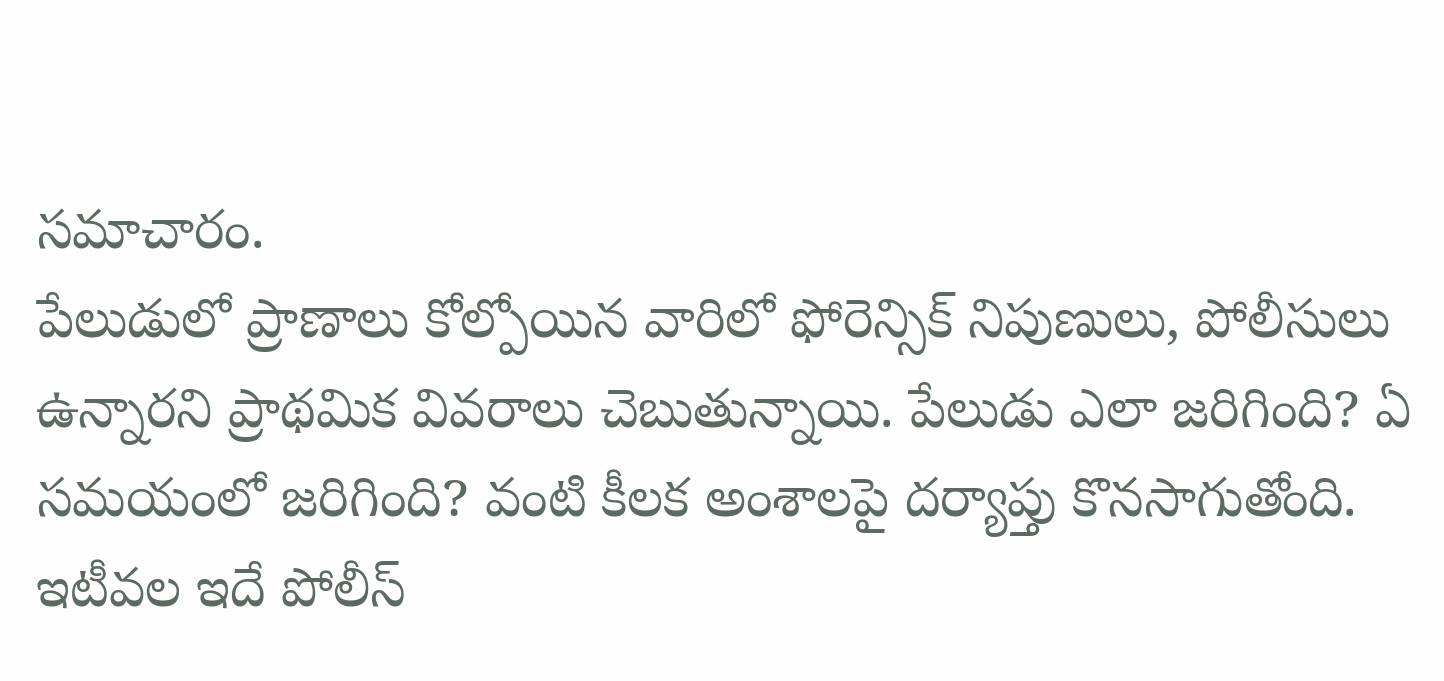సమాచారం.
పేలుడులో ప్రాణాలు కోల్పోయిన వారిలో ఫోరెన్సిక్ నిపుణులు, పోలీసులు ఉన్నారని ప్రాథమిక వివరాలు చెబుతున్నాయి. పేలుడు ఎలా జరిగింది? ఏ సమయంలో జరిగింది? వంటి కీలక అంశాలపై దర్యాప్తు కొనసాగుతోంది.
ఇటీవల ఇదే పోలీస్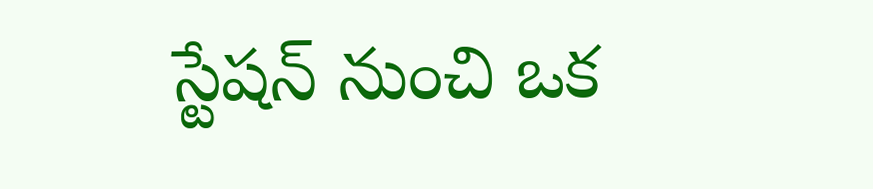స్టేషన్ నుంచి ఒక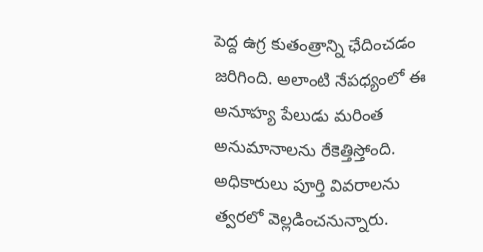పెద్ద ఉగ్ర కుతంత్రాన్ని ఛేదించడం జరిగింది. అలాంటి నేపధ్యంలో ఈ అనూహ్య పేలుడు మరింత అనుమానాలను రేకెత్తిస్తోంది.
అధికారులు పూర్తి వివరాలను త్వరలో వెల్లడించనున్నారు.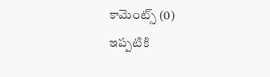కామెంట్స్ (0)
ఇప్పటికి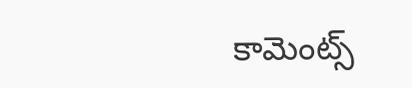కామెంట్స్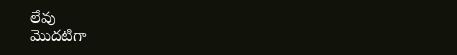లేవు
మొదటిగా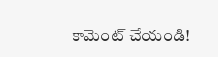కామెంట్ చేయండి!